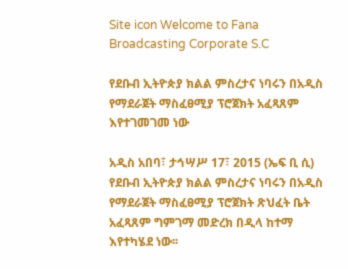Site icon Welcome to Fana Broadcasting Corporate S.C

የደቡብ ኢትዮጵያ ክልል ምስረታና ነባሩን በአዲስ የማደራጀት ማስፈፀሚያ ፕሮጀክት አፈጻጸም እየተገመገመ ነው

አዲስ አበባ፣ ታኅሣሥ 17፣ 2015 (ኤፍ ቢ ሲ) የደቡብ ኢትዮጵያ ክልል ምስረታና ነባሩን በአዲስ የማደራጀት ማስፈፀሚያ ፕሮጀክት ጽህፈት ቤት አፈጻጸም ግምገማ መድረክ በዲላ ከተማ እየተካሄደ ነው፡፡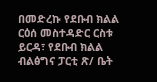በመድረኩ የደቡብ ክልል ርዕሰ መስተዳድር ርስቱ ይርዳ፣ የደቡብ ክልል ብልፅግና ፓርቲ ጽ/ ቤት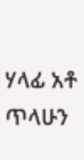ሃላፊ አቶ ጥላሁን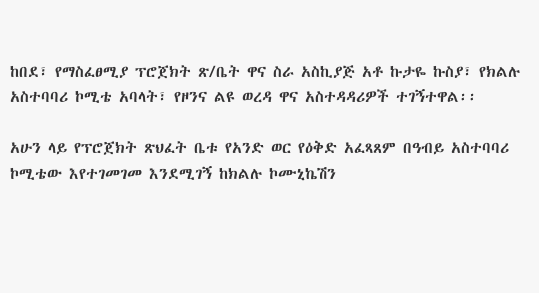ከበደ፣ የማስፈፀሚያ ፕሮጀክት ጽ/ቤት ዋና ስራ አስኪያጅ አቶ ኩታዬ ኩስያ፣ የክልሉ አስተባባሪ ኮሚቴ አባላት፣ የዞንና ልዩ ወረዳ ዋና አስተዳዳሪዎች ተገኝተዋል፡፡

አሁን ላይ የፕሮጀክት ጽህፈት ቤቱ የአንድ ወር የዕቅድ አፈጻጸም በዓብይ አስተባባሪ ኮሚቴው እየተገመገመ እንደሚገኝ ከክልሉ ኮሙኒኬሽን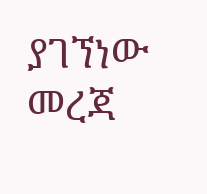ያገኘነው መረጃ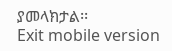ያመላክታል፡፡
Exit mobile version